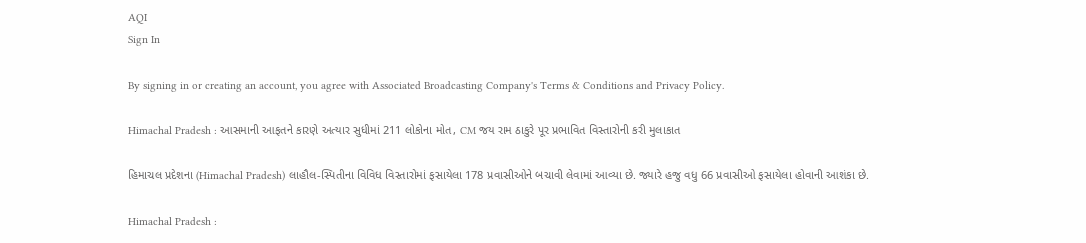AQI
Sign In

By signing in or creating an account, you agree with Associated Broadcasting Company's Terms & Conditions and Privacy Policy.

Himachal Pradesh : આસમાની આફતને કારણે અત્યાર સુધીમાં 211 લોકોના મોત, CM જય રામ ઠાકુરે પૂર પ્રભાવિત વિસ્તારોની કરી મુલાકાત

હિમાચલ પ્રદેશના (Himachal Pradesh) લાહૌલ-સ્પિતીના વિવિધ વિસ્તારોમાં ફસાયેલા 178 પ્રવાસીઓને બચાવી લેવામાં આવ્યા છે. જ્યારે હજુ વધુ 66 પ્રવાસીઓ ફસાયેલા હોવાની આશંકા છે.

Himachal Pradesh :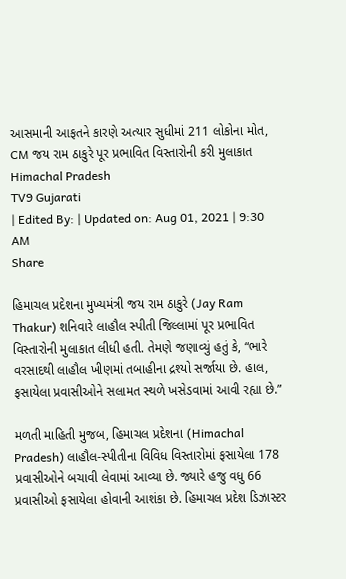આસમાની આફતને કારણે અત્યાર સુધીમાં 211 લોકોના મોત, CM જય રામ ઠાકુરે પૂર પ્રભાવિત વિસ્તારોની કરી મુલાકાત
Himachal Pradesh
TV9 Gujarati
| Edited By: | Updated on: Aug 01, 2021 | 9:30 AM
Share

હિમાચલ પ્રદેશના મુખ્યમંત્રી જય રામ ઠાકુરે (Jay Ram Thakur) શનિવારે લાહૌલ સ્પીતી જિલ્લામાં પૂર પ્રભાવિત વિસ્તારોની મુલાકાત લીધી હતી. તેમણે જણાવ્યું હતું કે, “ભારે વરસાદથી લાહૌલ ખીણમાં તબાહીના દ્રશ્યો સર્જાયા છે. હાલ, ફસાયેલા પ્રવાસીઓને સલામત સ્થળે ખસેડવામાં આવી રહ્યા છે.”

મળતી માહિતી મુજબ, હિમાચલ પ્રદેશના (Himachal Pradesh) લાહૌલ-સ્પીતીના વિવિધ વિસ્તારોમાં ફસાયેલા 178 પ્રવાસીઓને બચાવી લેવામાં આવ્યા છે. જ્યારે હજુ વધુ 66 પ્રવાસીઓ ફસાયેલા હોવાની આશંકા છે. હિમાચલ પ્રદેશ ડિઝાસ્ટર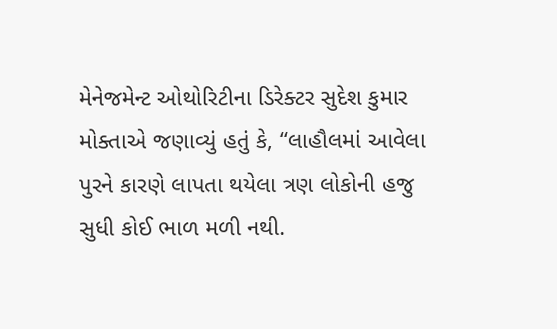મેનેજમેન્ટ ઓથોરિટીના ડિરેક્ટર સુદેશ કુમાર મોક્તાએ જણાવ્યું હતું કે, “લાહૌલમાં આવેલા પુરને કારણે લાપતા થયેલા ત્રણ લોકોની હજુ સુધી કોઈ ભાળ મળી નથી.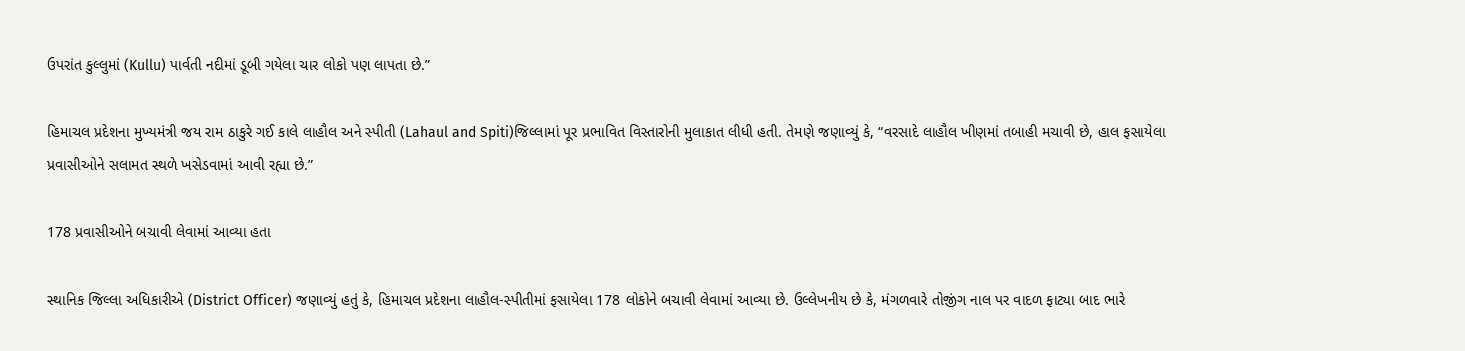ઉપરાંત કુલ્લુમાં (Kullu) પાર્વતી નદીમાં ડૂબી ગયેલા ચાર લોકો પણ લાપતા છે.”

હિમાચલ પ્રદેશના મુખ્યમંત્રી જય રામ ઠાકુરે ગઈ કાલે લાહૌલ અને સ્પીતી (Lahaul and Spiti)જિલ્લામાં પૂર પ્રભાવિત વિસ્તારોની મુલાકાત લીધી હતી. તેમણે જણાવ્યું કે, “વરસાદે લાહૌલ ખીણમાં તબાહી મચાવી છે, હાલ ફસાયેલા પ્રવાસીઓને સલામત સ્થળે ખસેડવામાં આવી રહ્યા છે.”

178 પ્રવાસીઓને બચાવી લેવામાં આવ્યા હતા

સ્થાનિક જિલ્લા અધિકારીએ (District Officer) જણાવ્યું હતું કે, હિમાચલ પ્રદેશના લાહૌલ-સ્પીતીમાં ફસાયેલા 178 લોકોને બચાવી લેવામાં આવ્યા છે. ઉલ્લેખનીય છે કે, મંગળવારે તોજીંગ નાલ પર વાદળ ફાટ્યા બાદ ભારે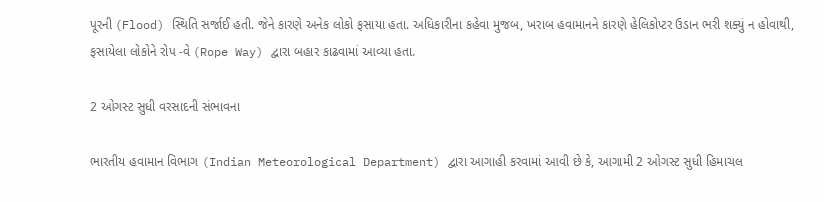પૂરની (Flood) સ્થિતિ સર્જાઈ હતી. જેને કારણે અનેક લોકો ફસાયા હતા. અધિકારીના કહેવા મુજબ, ખરાબ હવામાનને કારણે હેલિકોપ્ટર ઉડાન ભરી શક્યું ન હોવાથી, ફસાયેલા લોકોને રોપ -વે (Rope Way) દ્વારા બહાર કાઢવામાં આવ્યા હતા.

2 ઓગસ્ટ સુધી વરસાદની સંભાવના

ભારતીય હવામાન વિભાગ (Indian Meteorological Department) દ્વારા આગાહી કરવામાં આવી છે કે, આગામી 2 ઓગસ્ટ સુધી હિમાચલ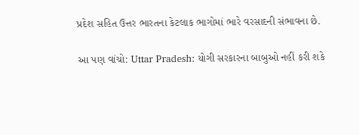પ્રદેશ સહિત ઉત્તર ભારતના કેટલાક ભાગોમાં ભારે વરસાદની સંભાવના છે.

આ પણ વાંચો: Uttar Pradesh: યોગી સરકારના બાબુઓ નહીં કરી શકે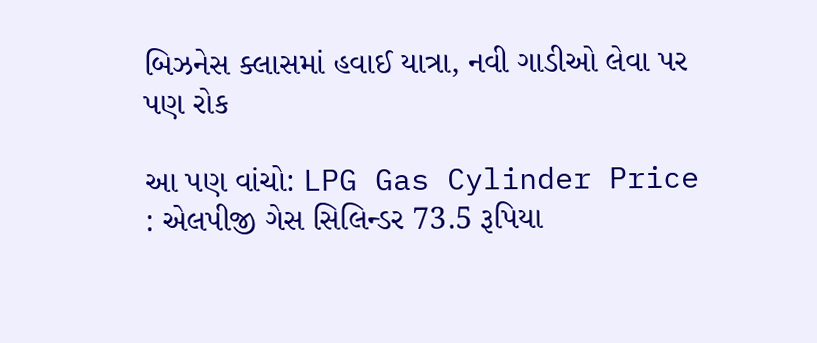બિઝનેસ ક્લાસમાં હવાઈ યાત્રા, નવી ગાડીઓ લેવા પર પણ રોક

આ પણ વાંચો: LPG Gas Cylinder Price : એલપીજી ગેસ સિલિન્ડર 73.5 રૂપિયા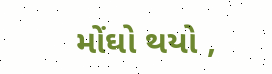મોંઘો થયો ,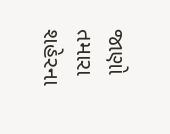જાણો તમારા શહેરના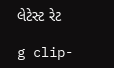લેટેસ્ટ રેટ

g clip-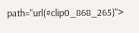path="url(#clip0_868_265)">